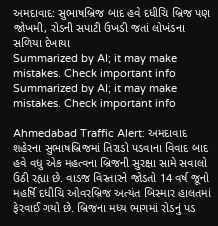અમદાવાદ: સુભાષબ્રિજ બાદ હવે દધીચિ બ્રિજ પણ જોખમી, રોડની સપાટી ઉખડી જતાં લોખંડના સળિયા દેખાયા
Summarized by AI; it may make mistakes. Check important info
Summarized by AI; it may make mistakes. Check important info

Ahmedabad Traffic Alert: અમદાવાદ શહેરના સુભાષબ્રિજમાં તિરાડો પડવાના વિવાદ બાદ હવે વધુ એક મહત્વના બ્રિજની સુરક્ષા સામે સવાલો ઉઠી રહ્યા છે. વાડજ વિસ્તારને જોડતો 14 વર્ષ જૂનો મહર્ષિ દધીચિ ઓવરબ્રિજ અત્યંત બિસ્માર હાલતમાં ફેરવાઈ ગયો છે. બ્રિજના મધ્ય ભાગમાં રોડનું પડ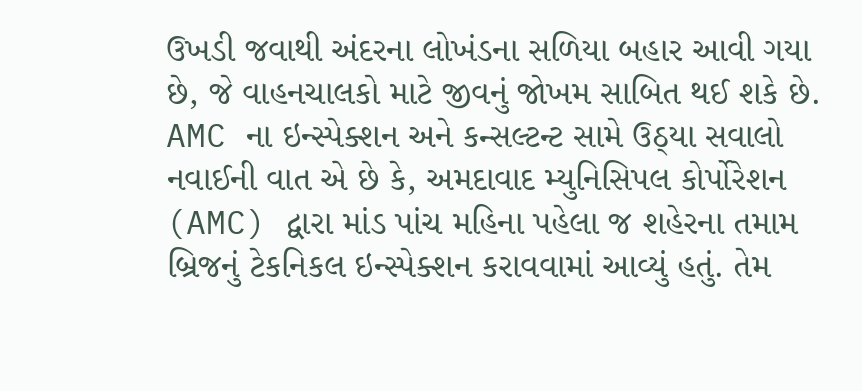ઉખડી જવાથી અંદરના લોખંડના સળિયા બહાર આવી ગયા છે, જે વાહનચાલકો માટે જીવનું જોખમ સાબિત થઈ શકે છે.
AMC ના ઇન્સ્પેક્શન અને કન્સલ્ટન્ટ સામે ઉઠ્યા સવાલો
નવાઈની વાત એ છે કે, અમદાવાદ મ્યુનિસિપલ કોર્પોરેશન (AMC) દ્વારા માંડ પાંચ મહિના પહેલા જ શહેરના તમામ બ્રિજનું ટેકનિકલ ઇન્સ્પેક્શન કરાવવામાં આવ્યું હતું. તેમ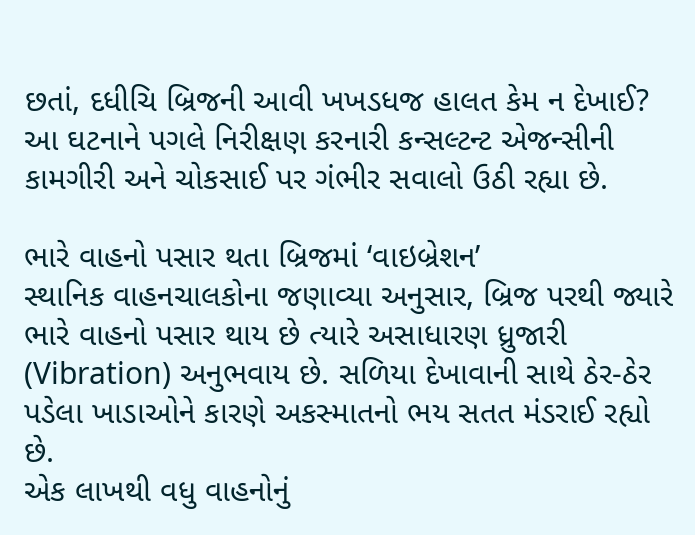છતાં, દધીચિ બ્રિજની આવી ખખડધજ હાલત કેમ ન દેખાઈ? આ ઘટનાને પગલે નિરીક્ષણ કરનારી કન્સલ્ટન્ટ એજન્સીની કામગીરી અને ચોકસાઈ પર ગંભીર સવાલો ઉઠી રહ્યા છે.

ભારે વાહનો પસાર થતા બ્રિજમાં ‘વાઇબ્રેશન’
સ્થાનિક વાહનચાલકોના જણાવ્યા અનુસાર, બ્રિજ પરથી જ્યારે ભારે વાહનો પસાર થાય છે ત્યારે અસાધારણ ધ્રુજારી (Vibration) અનુભવાય છે. સળિયા દેખાવાની સાથે ઠેર-ઠેર પડેલા ખાડાઓને કારણે અકસ્માતનો ભય સતત મંડરાઈ રહ્યો છે.
એક લાખથી વધુ વાહનોનું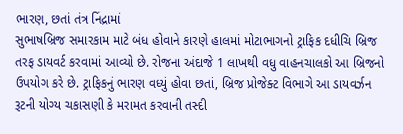ભારણ, છતાં તંત્ર નિંદ્રામાં
સુભાષબ્રિજ સમારકામ માટે બંધ હોવાને કારણે હાલમાં મોટાભાગનો ટ્રાફિક દધીચિ બ્રિજ તરફ ડાયવર્ટ કરવામાં આવ્યો છે. રોજના અંદાજે 1 લાખથી વધુ વાહનચાલકો આ બ્રિજનો ઉપયોગ કરે છે. ટ્રાફિકનું ભારણ વધ્યું હોવા છતાં, બ્રિજ પ્રોજેક્ટ વિભાગે આ ડાયવર્ઝન રૂટની યોગ્ય ચકાસણી કે મરામત કરવાની તસ્દી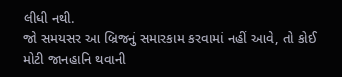લીધી નથી.
જો સમયસર આ બ્રિજનું સમારકામ કરવામાં નહીં આવે, તો કોઈ મોટી જાનહાનિ થવાની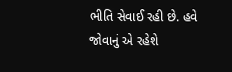ભીતિ સેવાઈ રહી છે. હવે જોવાનું એ રહેશે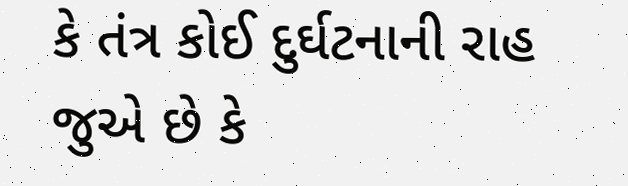કે તંત્ર કોઈ દુર્ઘટનાની રાહ જુએ છે કે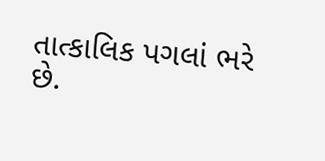તાત્કાલિક પગલાં ભરે છે.